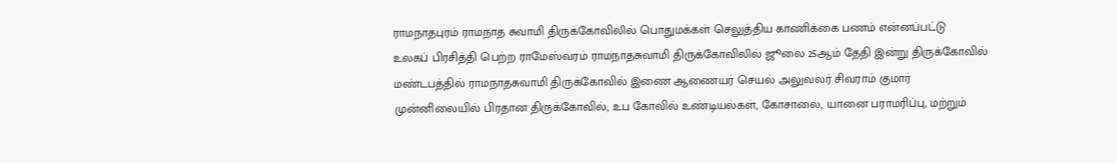ராமநாதபுரம் ராமநாத சுவாமி திருக்கோவிலில் பொதுமக்கள் செலுத்திய காணிக்கை பணம் என்னப்பட்டு
உலகப் பிரசித்தி பெற்ற ராமேஸ்வரம் ராமநாதசுவாமி திருக்கோவிலில் ஜூலை 25ஆம் தேதி இன்று திருக்கோவில் மண்டபத்தில் ராமநாதசுவாமி திருக்கோவில் இணை ஆணையர் செயல் அலுவலர் சிவராம் குமார் முன்னிலையில் பிரதான திருக்கோவில், உப கோவில் உண்டியல்கள், கோசாலை, யானை பராமரிப்பு, மற்றும்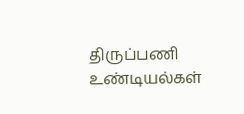திருப்பணி உண்டியல்கள்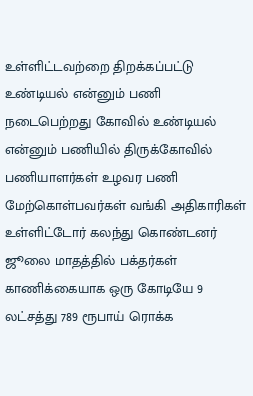உள்ளிட்டவற்றை திறக்கப்பட்டு உண்டியல் என்னும் பணி நடைபெற்றது கோவில் உண்டியல் என்னும் பணியில் திருக்கோவில் பணியாளர்கள் உழவர பணி மேற்கொள்பவர்கள் வங்கி அதிகாரிகள் உள்ளிட்டோர் கலந்து கொண்டனர் ஜூலை மாதத்தில் பக்தர்கள் காணிக்கையாக ஒரு கோடியே 9 லட்சத்து 789 ரூபாய் ரொக்க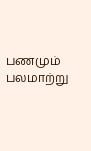பணமும் பலமாற்று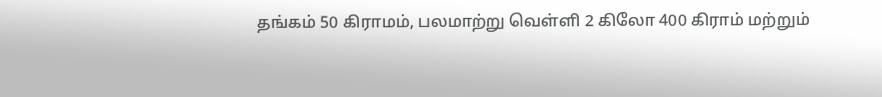தங்கம் 50 கிராமம், பலமாற்று வெள்ளி 2 கிலோ 400 கிராம் மற்றும்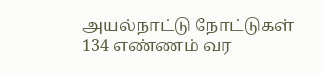அயல்நாட்டு நோட்டுகள் 134 எண்ணம் வர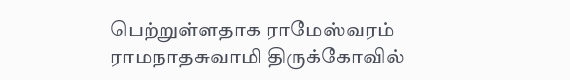பெற்றுள்ளதாக ராமேஸ்வரம் ராமநாதசுவாமி திருக்கோவில்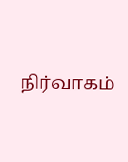நிர்வாகம்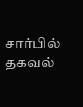சார்பில் தகவல்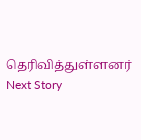தெரிவித்துள்ளனர்
Next Story